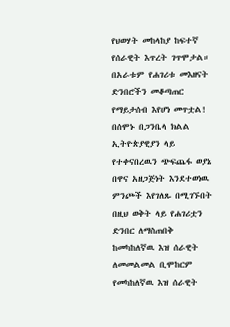የህወሃት መከላከያ ከፍተኛ የሰራዊት እጥረት ገጥሞታል። በአራቱም የሐገሪቱ መእዘናት ድንበሮችን መቆጣጠር የማይታሰብ እየሆነ መጥቷል! በሰሞኑ በጋንቤላ ክልል ኢትዮጵያዊያን ላይ የተቀናበረዉን ጭፍጨፋ ወያኔ በዋና አዘጋጅነት እንደተወነዉ ምንጮች እየገለጹ በሚገኙበት በዚህ ወቅት ላይ የሐገሪቷን ድንበር ለማስጠበቅ ከመካከለኛዉ እዝ ሰራዊት ለመመልመል ቢሞከርም የመካከለኛዉ እዝ ሰራዊት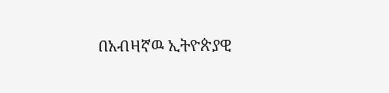በአብዛኛዉ ኢትዮጵያዊ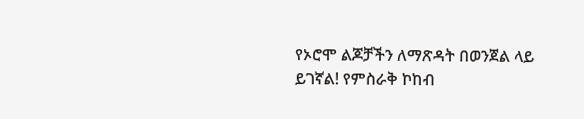የኦሮሞ ልጆቻችን ለማጽዳት በወንጀል ላይ ይገኛል! የምስራቅ ኮከብ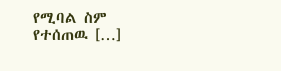የሚባል ስም የተሰጠዉ […]